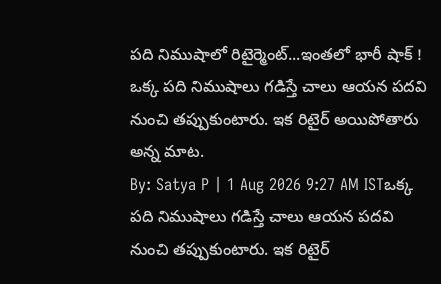పది నిముషాలో రిటైర్మెంట్...ఇంతలో భారీ షాక్ !
ఒక్క పది నిముషాలు గడిస్తే చాలు ఆయన పదవి నుంచి తప్పుకుంటారు. ఇక రిటైర్ అయిపోతారు అన్న మాట.
By: Satya P | 1 Aug 2026 9:27 AM ISTఒక్క పది నిముషాలు గడిస్తే చాలు ఆయన పదవి నుంచి తప్పుకుంటారు. ఇక రిటైర్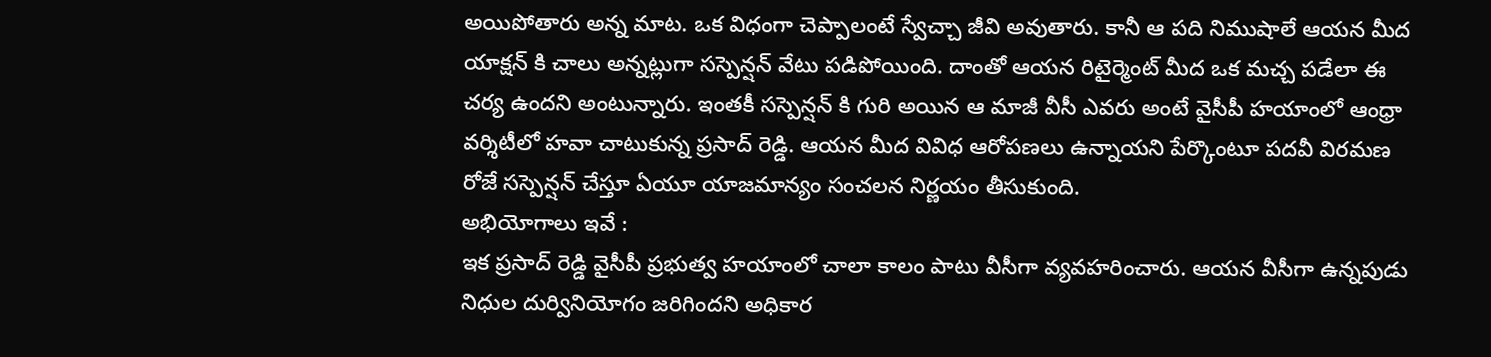అయిపోతారు అన్న మాట. ఒక విధంగా చెప్పాలంటే స్వేచ్చా జీవి అవుతారు. కానీ ఆ పది నిముషాలే ఆయన మీద యాక్షన్ కి చాలు అన్నట్లుగా సస్పెన్షన్ వేటు పడిపోయింది. దాంతో ఆయన రిటైర్మెంట్ మీద ఒక మచ్చ పడేలా ఈ చర్య ఉందని అంటున్నారు. ఇంతకీ సస్పెన్షన్ కి గురి అయిన ఆ మాజీ వీసీ ఎవరు అంటే వైసీపీ హయాంలో ఆంధ్రా వర్శిటీలో హవా చాటుకున్న ప్రసాద్ రెడ్డి. ఆయన మీద వివిధ ఆరోపణలు ఉన్నాయని పేర్కొంటూ పదవీ విరమణ రోజే సస్పెన్షన్ చేస్తూ ఏయూ యాజమాన్యం సంచలన నిర్ణయం తీసుకుంది.
అభియోగాలు ఇవే :
ఇక ప్రసాద్ రెడ్డి వైసీపీ ప్రభుత్వ హయాంలో చాలా కాలం పాటు వీసీగా వ్యవహరించారు. ఆయన వీసీగా ఉన్నపుడు నిధుల దుర్వినియోగం జరిగిందని అధికార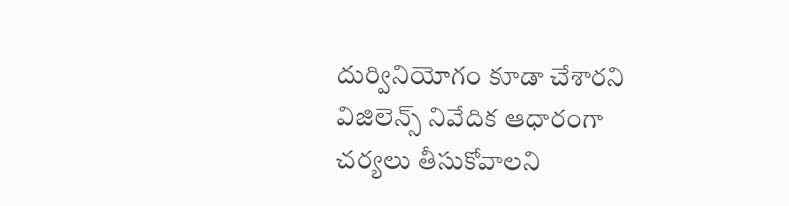దుర్వినియోగం కూడా చేశారని విజిలెన్స్ నివేదిక ఆధారంగా చర్యలు తీసుకోవాలని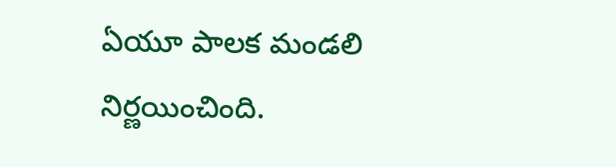ఏయూ పాలక మండలి నిర్ణయించింది.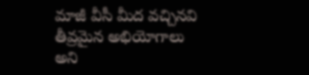మాజీ వీసీ మీద వచ్చినవి తీవ్రమైన అభియోగాలు అని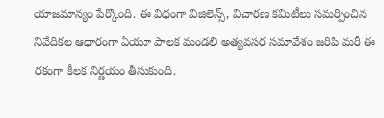యాజమాన్యం పేర్కొంది. ఈ విధంగా విజిలెన్స్, విచారణ కమిటీలు సమర్పించిన నివేదికల ఆధారంగా ఏయూ పాలక మండలి అత్యవసర సమావేశం జరిపి మరీ ఈ రకంగా కీలక నిర్ణయం తీసుకుంది.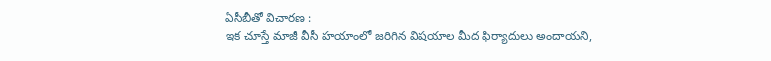ఏసీబీతో విచారణ :
ఇక చూస్తే మాజీ వీసీ హయాంలో జరిగిన విషయాల మీద ఫిర్యాదులు అందాయని,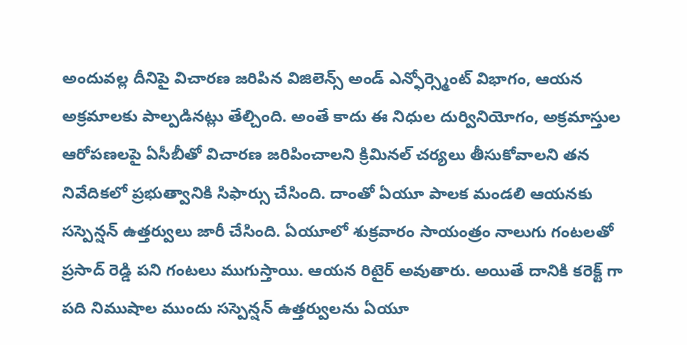అందువల్ల దీనిపై విచారణ జరిపిన విజిలెన్స్ అండ్ ఎన్ఫోర్స్మెంట్ విభాగం, ఆయన అక్రమాలకు పాల్పడినట్లు తేల్చింది. అంతే కాదు ఈ నిధుల దుర్వినియోగం, అక్రమాస్తుల ఆరోపణలపై ఏసీబీతో విచారణ జరిపించాలని క్రిమినల్ చర్యలు తీసుకోవాలని తన నివేదికలో ప్రభుత్వానికి సిఫార్సు చేసింది. దాంతో ఏయూ పాలక మండలి ఆయనకు సస్పెన్షన్ ఉత్తర్వులు జారీ చేసింది. ఏయూలో శుక్రవారం సాయంత్రం నాలుగు గంటలతో ప్రసాద్ రెడ్డి పని గంటలు ముగుస్తాయి. ఆయన రిటైర్ అవుతారు. అయితే దానికి కరెక్ట్ గా పది నిముషాల ముందు సస్పెన్షన్ ఉత్తర్వులను ఏయూ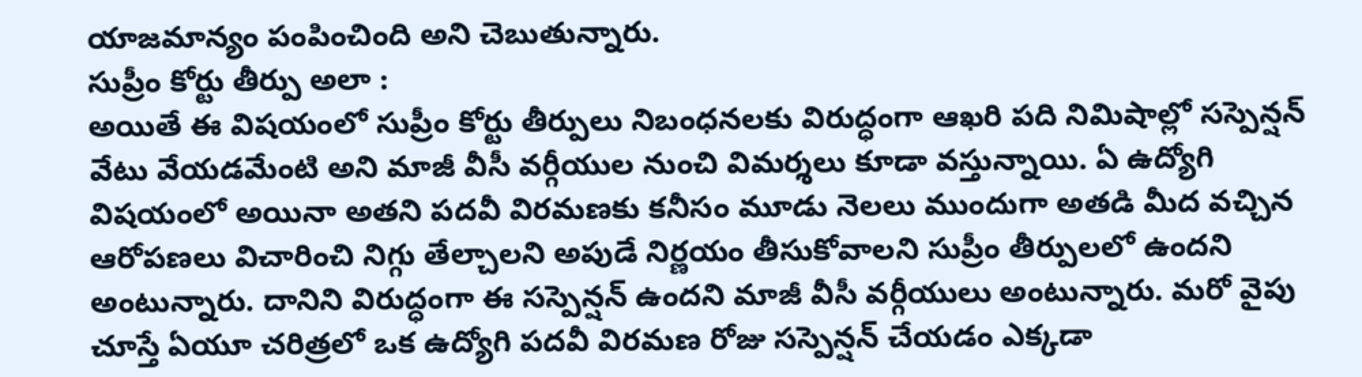యాజమాన్యం పంపించింది అని చెబుతున్నారు.
సుప్రీం కోర్టు తీర్పు అలా :
అయితే ఈ విషయంలో సుప్రీం కోర్టు తీర్పులు నిబంధనలకు విరుద్ధంగా ఆఖరి పది నిమిషాల్లో సస్పెన్షన్ వేటు వేయడమేంటి అని మాజీ వీసీ వర్గీయుల నుంచి విమర్శలు కూడా వస్తున్నాయి. ఏ ఉద్యోగి విషయంలో అయినా అతని పదవీ విరమణకు కనీసం మూడు నెలలు ముందుగా అతడి మీద వచ్చిన ఆరోపణలు విచారించి నిగ్గు తేల్చాలని అపుడే నిర్ణయం తీసుకోవాలని సుప్రీం తీర్పులలో ఉందని అంటున్నారు. దానిని విరుద్ధంగా ఈ సస్పెన్షన్ ఉందని మాజీ వీసీ వర్గీయులు అంటున్నారు. మరో వైపు చూస్తే ఏయూ చరిత్రలో ఒక ఉద్యోగి పదవీ విరమణ రోజు సస్పెన్షన్ చేయడం ఎక్కడా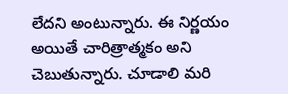లేదని అంటున్నారు. ఈ నిర్ణయం అయితే చారిత్రాత్మకం అని చెబుతున్నారు. చూడాలి మరి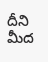దీని మీద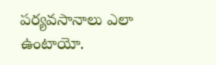పర్యవసానాలు ఎలా ఉంటాయో.